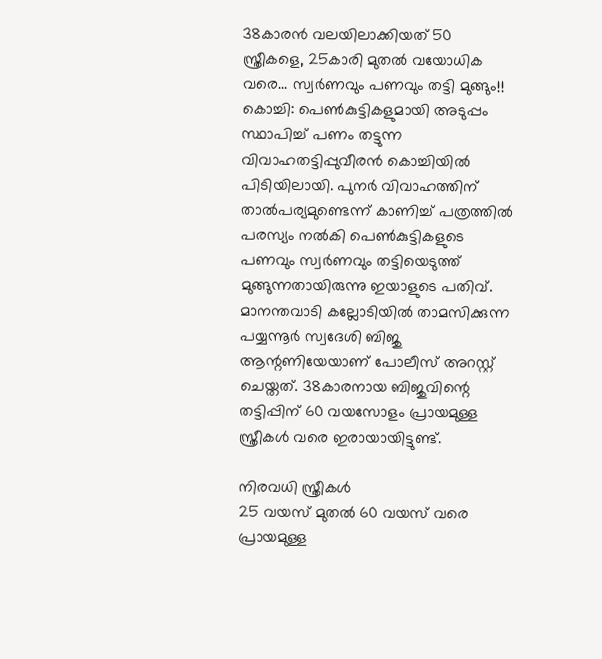38കാരൻ വലയിലാക്കിയത് 50 സ്ത്രീകളെ, 25കാരി മുതൽ വയോധിക വരെ... സ്വർണവും പണവും തട്ടി മുങ്ങും!!
കൊച്ചി: പെൺകുട്ടികളുമായി അടുപ്പം സ്ഥാപിച്ച് പണം തട്ടുന്ന വിവാഹതട്ടിപ്പുവീരൻ കൊച്ചിയിൽ പിടിയിലായി. പുനർ വിവാഹത്തിന് താൽപര്യമുണ്ടെന്ന് കാണിച്ച് പത്രത്തിൽ പരസ്യം നൽകി പെൺകുട്ടികളുടെ പണവും സ്വർണവും തട്ടിയെടുത്ത് മുങ്ങുന്നതായിരുന്നു ഇയാളുടെ പതിവ്.
മാനന്തവാടി കല്ലോടിയിൽ താമസിക്കുന്ന പയ്യന്നൂർ സ്വദേശി ബിജു ആന്റണിയേയാണ് പോലീസ് അറസ്റ്റ് ചെയ്തത്. 38കാരനായ ബിജുവിന്റെ തട്ടിപ്പിന് 60 വയസോളം പ്രായമുള്ള സ്ത്രീകൾ വരെ ഇരായായിട്ടുണ്ട്.

നിരവധി സ്ത്രീകൾ
25 വയസ് മുതൽ 60 വയസ് വരെ പ്രായമുള്ള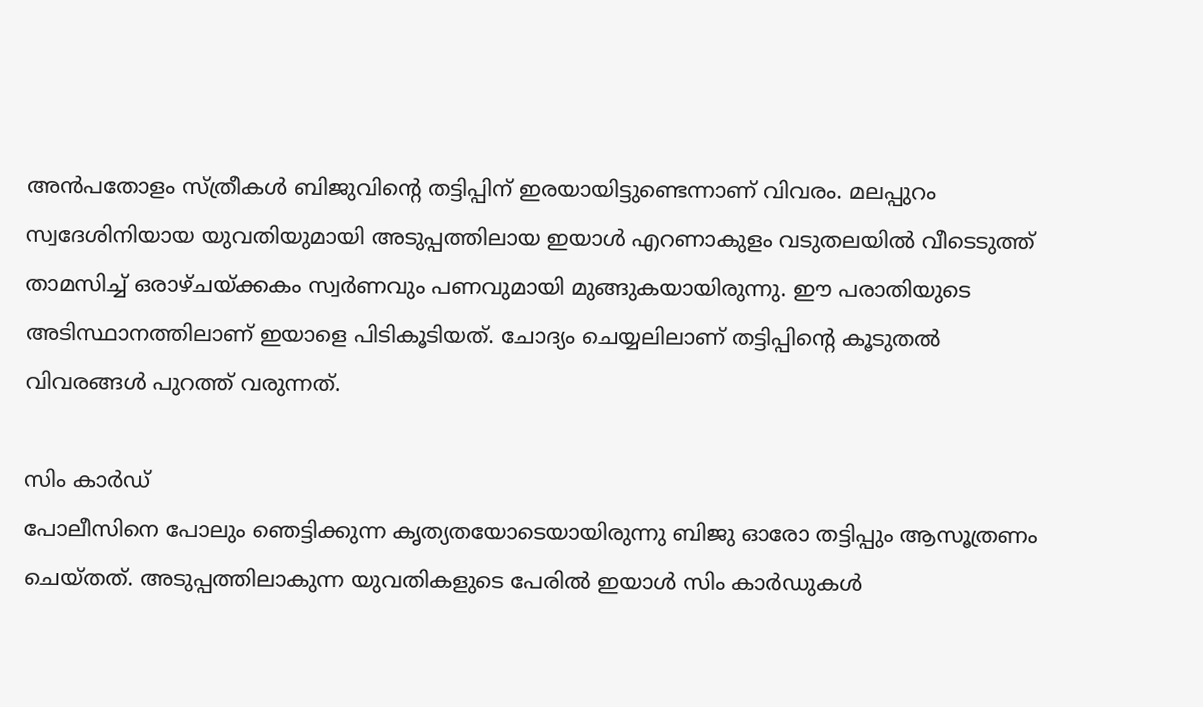അൻപതോളം സ്ത്രീകൾ ബിജുവിന്റെ തട്ടിപ്പിന് ഇരയായിട്ടുണ്ടെന്നാണ് വിവരം. മലപ്പുറം സ്വദേശിനിയായ യുവതിയുമായി അടുപ്പത്തിലായ ഇയാൾ എറണാകുളം വടുതലയിൽ വീടെടുത്ത് താമസിച്ച് ഒരാഴ്ചയ്ക്കകം സ്വർണവും പണവുമായി മുങ്ങുകയായിരുന്നു. ഈ പരാതിയുടെ അടിസ്ഥാനത്തിലാണ് ഇയാളെ പിടികൂടിയത്. ചോദ്യം ചെയ്യലിലാണ് തട്ടിപ്പിന്റെ കൂടുതൽ വിവരങ്ങൾ പുറത്ത് വരുന്നത്.

സിം കാർഡ്
പോലീസിനെ പോലും ഞെട്ടിക്കുന്ന കൃത്യതയോടെയായിരുന്നു ബിജു ഓരോ തട്ടിപ്പും ആസൂത്രണം ചെയ്തത്. അടുപ്പത്തിലാകുന്ന യുവതികളുടെ പേരിൽ ഇയാൾ സിം കാർഡുകൾ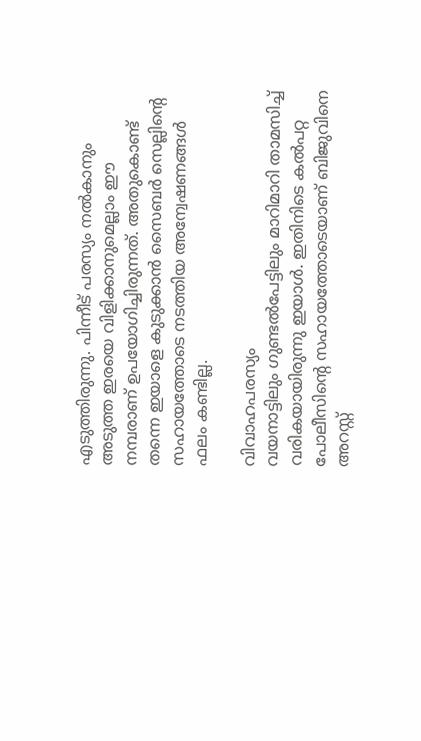എടുത്തിരുന്നു. പിന്നീട് പരസ്യം നൽകാനും അടുത്ത ഇരയെ വിളിക്കാനുമെല്ലാം ഈ നമ്പരാണ് ഉപയോഗിച്ചിരുന്നത്. അതുകൊണ്ട് തന്നെ ഇയാളെ കുടുക്കാൻ സൈബർ സെല്ലിന്റെ സഹായത്തോടെ നടത്തിയ അന്വേഷണങ്ങൾ ഫലം കണ്ടില്ല.

വിവാഹപരസ്യം
വയനാട്ടിലും ഗുണ്ടൽപേട്ടിലും മാറിമാറി താമസിച്ച് വരികയായിരുന്നു ഇയാൾ. ഇതിനിടെ കൽപറ്റ പോലീസിന്റെ സഹായത്തോടെയാണ് ബിജുവിനെ അറസ്റ്റ്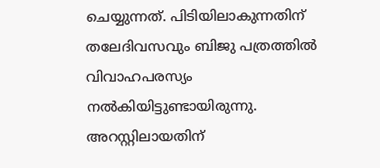ചെയ്യുന്നത്. പിടിയിലാകുന്നതിന് തലേദിവസവും ബിജു പത്രത്തിൽ വിവാഹപരസ്യം നൽകിയിട്ടുണ്ടായിരുന്നു. അറസ്റ്റിലായതിന്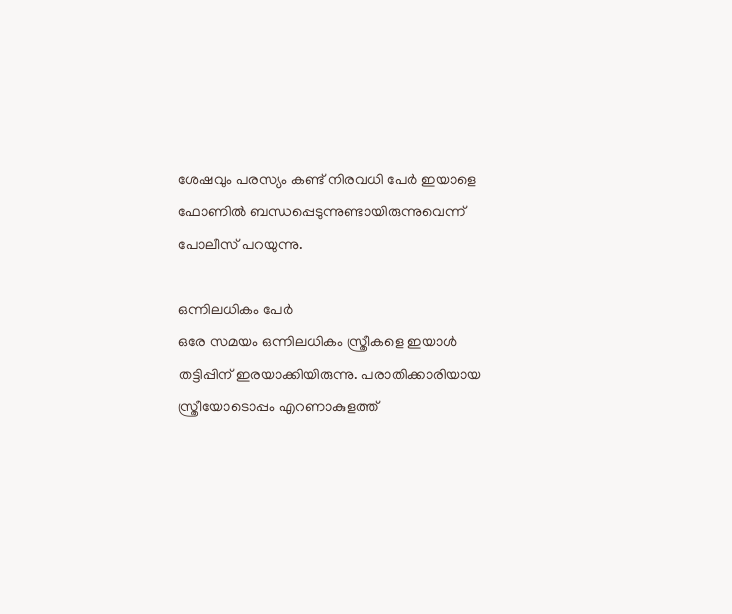ശേഷവും പരസ്യം കണ്ട് നിരവധി പേർ ഇയാളെ ഫോണിൽ ബന്ധപ്പെടുന്നുണ്ടായിരുന്നുവെന്ന് പോലീസ് പറയുന്നു.

ഒന്നിലധികം പേർ
ഒരേ സമയം ഒന്നിലധികം സ്ത്രീകളെ ഇയാൾ തട്ടിപ്പിന് ഇരയാക്കിയിരുന്നു. പരാതിക്കാരിയായ സ്ത്രീയോടൊപ്പം എറണാകുളത്ത്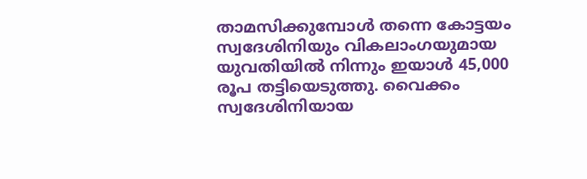താമസിക്കുമ്പോൾ തന്നെ കോട്ടയം സ്വദേശിനിയും വികലാംഗയുമായ യുവതിയിൽ നിന്നും ഇയാൾ 45,000 രൂപ തട്ടിയെടുത്തു. വൈക്കം സ്വദേശിനിയായ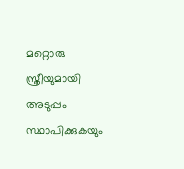മറ്റൊരു സ്ത്രീയുമായി അടുപ്പം സ്ഥാപിക്കുകയും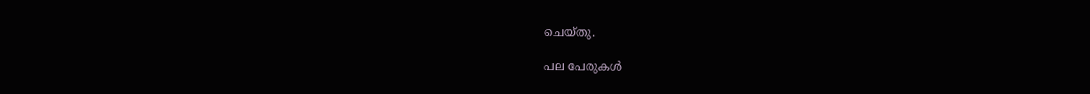ചെയ്തു.

പല പേരുകൾ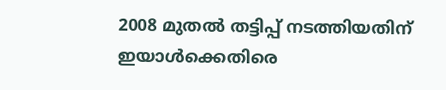2008 മുതൽ തട്ടിപ്പ് നടത്തിയതിന് ഇയാൾക്കെതിരെ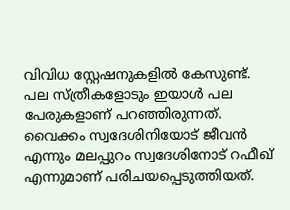വിവിധ സ്റ്റേഷനുകളിൽ കേസുണ്ട്. പല സ്ത്രീകളോടും ഇയാൾ പല പേരുകളാണ് പറഞ്ഞിരുന്നത്. വൈക്കം സ്വദേശിനിയോട് ജീവൻ എന്നും മലപ്പുറം സ്വദേശിനോട് റഫീഖ് എന്നുമാണ് പരിചയപ്പെടുത്തിയത്.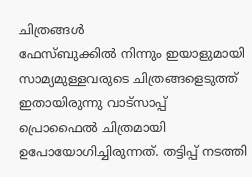ചിത്രങ്ങൾ
ഫേസ്ബുക്കിൽ നിന്നും ഇയാളുമായി സാമ്യമുള്ളവരുടെ ചിത്രങ്ങളെടുത്ത് ഇതായിരുന്നു വാട്സാപ്പ് പ്രൊഫൈൽ ചിത്രമായി ഉപോയോഗിച്ചിരുന്നത്. തട്ടിപ്പ് നടത്തി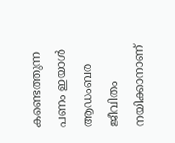കണ്ടെത്തുന്ന പണം ഇയാൾ ആഡംബര ജീവിതം നയിക്കാനാണ്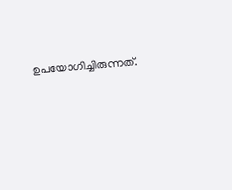ഉപയോഗിച്ചിരുന്നത്.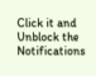Click it and Unblock the Notifications